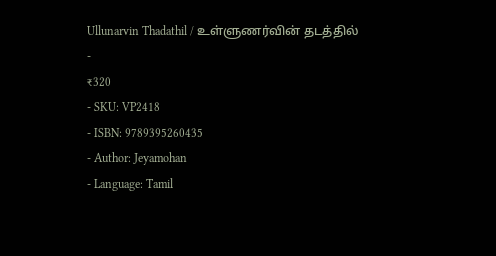Ullunarvin Thadathil / உள்ளுணர்வின் தடத்தில்
-
₹320
- SKU: VP2418
- ISBN: 9789395260435
- Author: Jeyamohan
- Language: Tamil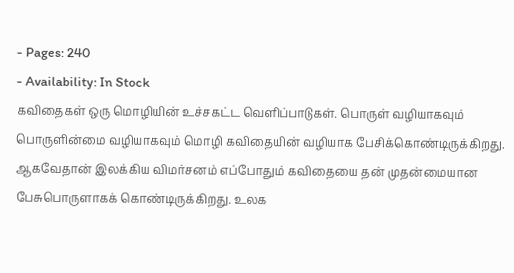- Pages: 240
- Availability: In Stock
கவிதைகள் ஒரு மொழியின் உச்சகட்ட வெளிப்பாடுகள். பொருள் வழியாகவும் பொருளின்மை வழியாகவும் மொழி கவிதையின் வழியாக பேசிக்கொண்டிருக்கிறது. ஆகவேதான் இலக்கிய விமர்சனம் எப்போதும் கவிதையை தன் முதன்மையான பேசுபொருளாகக் கொண்டிருக்கிறது. உலக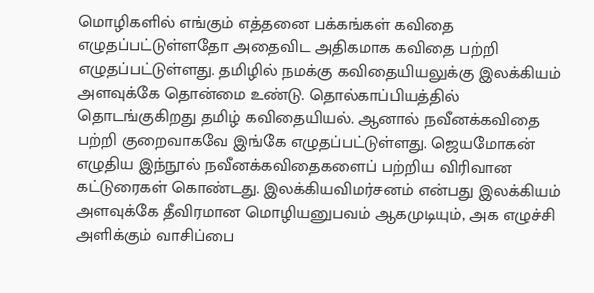மொழிகளில் எங்கும் எத்தனை பக்கங்கள் கவிதை எழுதப்பட்டுள்ளதோ அதைவிட அதிகமாக கவிதை பற்றி எழுதப்பட்டுள்ளது. தமிழில் நமக்கு கவிதையியலுக்கு இலக்கியம் அளவுக்கே தொன்மை உண்டு. தொல்காப்பியத்தில் தொடங்குகிறது தமிழ் கவிதையியல். ஆனால் நவீனக்கவிதை பற்றி குறைவாகவே இங்கே எழுதப்பட்டுள்ளது. ஜெயமோகன் எழுதிய இந்நூல் நவீனக்கவிதைகளைப் பற்றிய விரிவான கட்டுரைகள் கொண்டது. இலக்கியவிமர்சனம் என்பது இலக்கியம் அளவுக்கே தீவிரமான மொழியனுபவம் ஆகமுடியும், அக எழுச்சி அளிக்கும் வாசிப்பை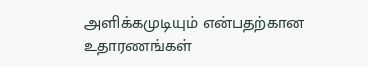அளிக்கமுடியும் என்பதற்கான உதாரணங்கள்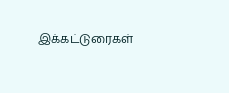இக்கட்டுரைகள்